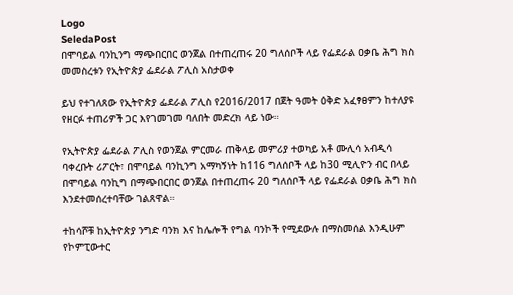Logo
SeledaPost
በሞባይል ባንኪንግ ማጭበርበር ወንጀል በተጠረጠሩ 20 ግለሰቦች ላይ የፌደራል ዐቃቤ ሕግ ክስ መመስረቱን የኢትዮጵያ ፌደራል ፖሊስ አስታወቀ

ይህ የተገለጸው የኢትዮጵያ ፌደራል ፖሊስ የ2016/2017 በጀት ዓመት ዕቅድ አፈፃፀምን ከተለያዩ የዘርፉ ተጠሪዎች ጋር እየገመገመ ባለበት መድረክ ላይ ነው።

የኢትዮጵያ ፌደራል ፖሊስ የወንጀል ምርመራ ጠቅላይ መምሪያ ተወካይ አቶ ሙሊሳ አብዲሳ ባቀረቡት ሪፖርት፣ በሞባይል ባንኪንግ አማካኝነት ከ116 ግለሰቦች ላይ ከ30 ሚሊዮን ብር በላይ በሞባይል ባንኪግ በማጭበርበር ወንጀል በተጠረጠሩ 20 ግለሰቦች ላይ የፌደራል ዐቃቤ ሕግ ክስ እንደተመሰረተባቸው ገልጸዋል።

ተከሳሾቹ ከኢትዮጵያ ንግድ ባንክ እና ከሌሎች የግል ባንኮች የሚደውሉ በማስመሰል እንዲሁም የኮምፒውተር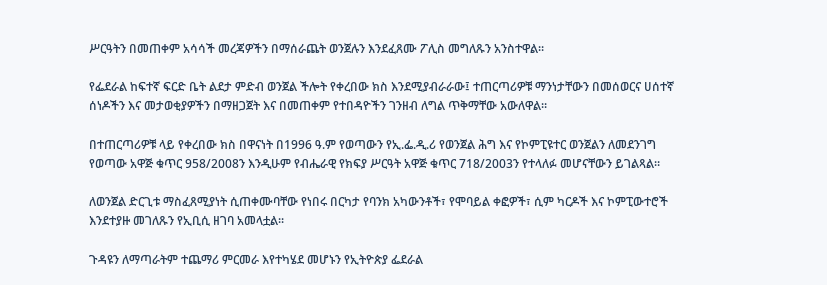ሥርዓትን በመጠቀም አሳሳች መረጃዎችን በማሰራጨት ወንጀሉን እንደፈጸሙ ፖሊስ መግለጹን አንስተዋል።

የፌደራል ከፍተኛ ፍርድ ቤት ልደታ ምድብ ወንጀል ችሎት የቀረበው ክስ እንደሚያብራራው፤ ተጠርጣሪዎቹ ማንነታቸውን በመሰወርና ሀሰተኛ ሰነዶችን እና መታወቂያዎችን በማዘጋጀት እና በመጠቀም የተበዳዮችን ገንዘብ ለግል ጥቅማቸው አውለዋል።

በተጠርጣሪዎቹ ላይ የቀረበው ክስ በዋናነት በ1996 ዓ.ም የወጣውን የኢ.ፌ.ዲ.ሪ የወንጀል ሕግ እና የኮምፒዩተር ወንጀልን ለመደንገግ የወጣው አዋጅ ቁጥር 958/2008ን እንዲሁም የብሔራዊ የክፍያ ሥርዓት አዋጅ ቁጥር 718/2003ን የተላለፉ መሆናቸውን ይገልጻል።

ለወንጀል ድርጊቱ ማስፈጸሚያነት ሲጠቀሙባቸው የነበሩ በርካታ የባንክ አካውንቶች፣ የሞባይል ቀፎዎች፣ ሲም ካርዶች እና ኮምፒውተሮች እንደተያዙ መገለጹን የኢቢሲ ዘገባ አመላቷል፡፡

ጉዳዩን ለማጣራትም ተጨማሪ ምርመራ እየተካሄደ መሆኑን የኢትዮጵያ ፌደራል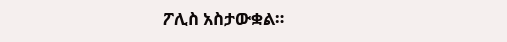ፖሊስ አስታውቋል።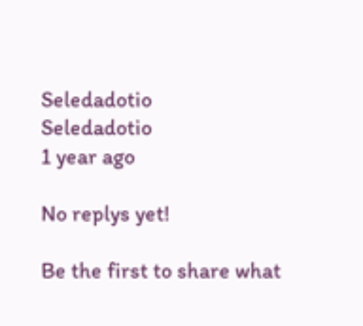Seledadotio
Seledadotio
1 year ago

No replys yet!

Be the first to share what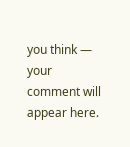you think — your comment will appear here.